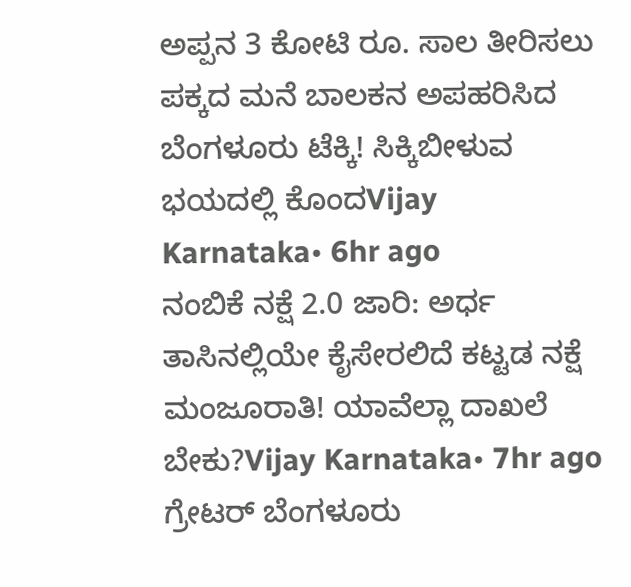ಅಪ್ಪನ 3 ಕೋಟಿ ರೂ. ಸಾಲ ತೀರಿಸಲು ಪಕ್ಕದ ಮನೆ ಬಾಲಕನ ಅಪಹರಿಸಿದ ಬೆಂಗಳೂರು ಟೆಕ್ಕಿ! ಸಿಕ್ಕಿಬೀಳುವ ಭಯದಲ್ಲಿ ಕೊಂದVijay Karnataka• 6hr ago
ನಂಬಿಕೆ ನಕ್ಷೆ 2.0 ಜಾರಿ: ಅರ್ಧ ತಾಸಿನಲ್ಲಿಯೇ ಕೈಸೇರಲಿದೆ ಕಟ್ಟಡ ನಕ್ಷೆ ಮಂಜೂರಾತಿ! ಯಾವೆಲ್ಲಾ ದಾಖಲೆ ಬೇಕು?Vijay Karnataka• 7hr ago
ಗ್ರೇಟರ್ ಬೆಂಗಳೂರು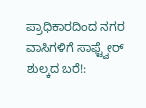ಪ್ರಾಧಿಕಾರದಿಂದ ನಗರ ವಾಸಿಗಳಿಗೆ ಸಾಫ್ಟ್ವೇರ್ ಶುಲ್ಕದ ಬರೆ!: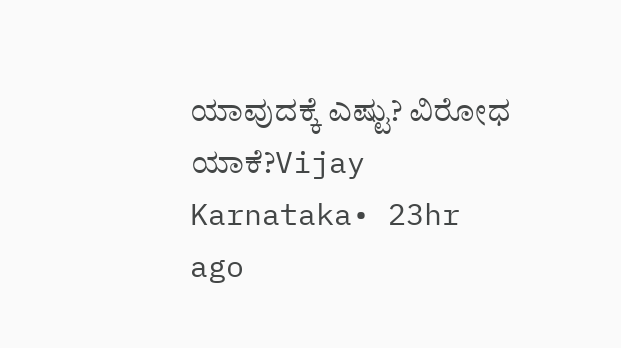ಯಾವುದಕ್ಕೆ ಎಷ್ಟು? ವಿರೋಧ ಯಾಕೆ?Vijay Karnataka• 23hr ago